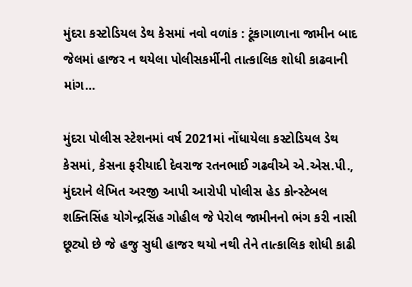મુંદરા કસ્ટોડિયલ ડેથ કેસમાં નવો વળાંક : ટૂંકાગાળાના જામીન બાદ જેલમાં હાજર ન થયેલા પોલીસકર્મીની તાત્કાલિક શોધી કાઢવાની માંગ…

મુંદરા પોલીસ સ્ટેશનમાં વર્ષ 2021માં નોંધાયેલા કસ્ટોડિયલ ડેથ કેસમાં, કેસના ફરીયાદી દેવરાજ રતનભાઈ ગઢવીએ એ.એસ.પી., મુંદરાને લેખિત અરજી આપી આરોપી પોલીસ હેડ કોન્સ્ટેબલ શક્તિસિંહ યોગેન્દ્રસિંહ ગોહીલ જે પેરોલ જામીનનો ભંગ કરી નાસી છૂટ્યો છે જે હજુ સુધી હાજર થયો નથી તેને તાત્કાલિક શોધી કાઢી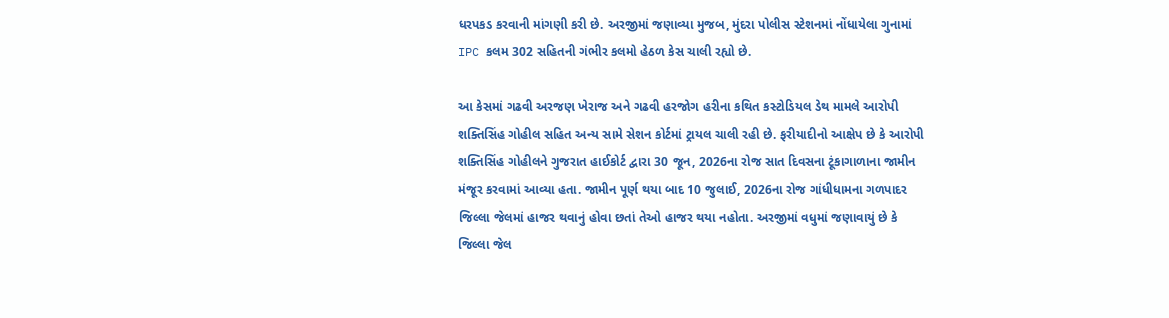ધરપકડ કરવાની માંગણી કરી છે. અરજીમાં જણાવ્યા મુજબ, મુંદરા પોલીસ સ્ટેશનમાં નોંધાયેલા ગુનામાં IPC કલમ 302 સહિતની ગંભીર કલમો હેઠળ કેસ ચાલી રહ્યો છે.

આ કેસમાં ગઢવી અરજણ ખેરાજ અને ગઢવી હરજોગ હરીના કથિત કસ્ટોડિયલ ડેથ મામલે આરોપી શક્તિસિંહ ગોહીલ સહિત અન્ય સામે સેશન કોર્ટમાં ટ્રાયલ ચાલી રહી છે. ફરીયાદીનો આક્ષેપ છે કે આરોપી શક્તિસિંહ ગોહીલને ગુજરાત હાઈકોર્ટ દ્વારા 30 જૂન, 2026ના રોજ સાત દિવસના ટૂંકાગાળાના જામીન મંજૂર કરવામાં આવ્યા હતા. જામીન પૂર્ણ થયા બાદ 10 જુલાઈ, 2026ના રોજ ગાંધીધામના ગળપાદર જિલ્લા જેલમાં હાજર થવાનું હોવા છતાં તેઓ હાજર થયા નહોતા. અરજીમાં વધુમાં જણાવાયું છે કે જિલ્લા જેલ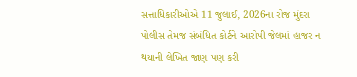સત્તાધિકારીઓએ 11 જુલાઈ, 2026ના રોજ મુંદરા પોલીસ તેમજ સંબંધિત કોર્ટને આરોપી જેલમાં હાજર ન થયાની લેખિત જાણ પણ કરી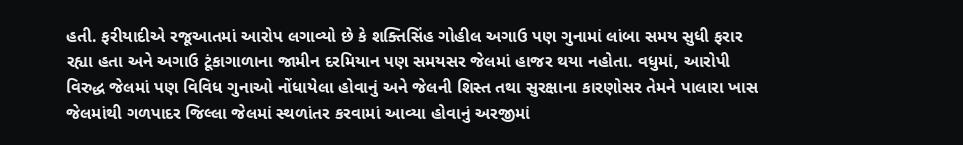હતી. ફરીયાદીએ રજૂઆતમાં આરોપ લગાવ્યો છે કે શક્તિસિંહ ગોહીલ અગાઉ પણ ગુનામાં લાંબા સમય સુધી ફરાર રહ્યા હતા અને અગાઉ ટૂંકાગાળાના જામીન દરમિયાન પણ સમયસર જેલમાં હાજર થયા નહોતા. વધુમાં, આરોપી વિરુદ્ધ જેલમાં પણ વિવિધ ગુનાઓ નોંધાયેલા હોવાનું અને જેલની શિસ્ત તથા સુરક્ષાના કારણોસર તેમને પાલારા ખાસ જેલમાંથી ગળપાદર જિલ્લા જેલમાં સ્થળાંતર કરવામાં આવ્યા હોવાનું અરજીમાં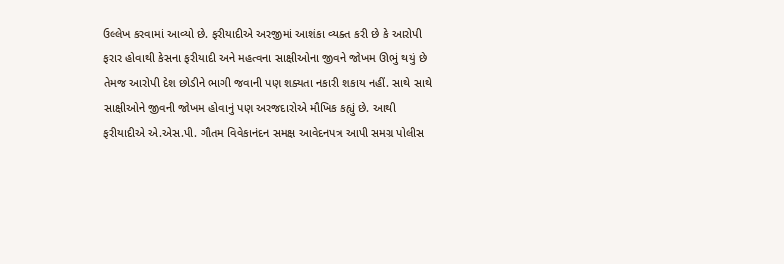ઉલ્લેખ કરવામાં આવ્યો છે. ફરીયાદીએ અરજીમાં આશંકા વ્યક્ત કરી છે કે આરોપી ફરાર હોવાથી કેસના ફરીયાદી અને મહત્વના સાક્ષીઓના જીવને જોખમ ઊભું થયું છે તેમજ આરોપી દેશ છોડીને ભાગી જવાની પણ શક્યતા નકારી શકાય નહીં. સાથે સાથે સાક્ષીઓને જીવની જોખમ હોવાનું પણ અરજદારોએ મૌખિક કહ્યું છે. આથી ફરીયાદીએ એ.એસ.પી. ગૌતમ વિવેકાનંદન સમક્ષ આવેદનપત્ર આપી સમગ્ર પોલીસ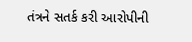તંત્રને સતર્ક કરી આરોપીની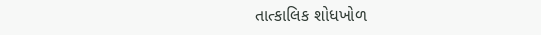તાત્કાલિક શોધખોળ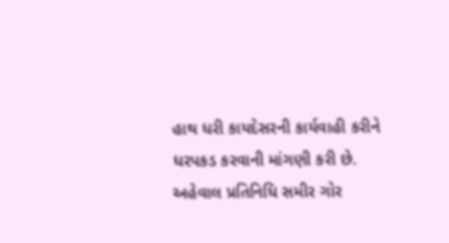હાથ ધરી કાયદેસરની કાર્યવાહી કરીને ધરપકડ કરવાની માંગણી કરી છે.
અહેવાલ પ્રતિનિધિ સમીર ગોર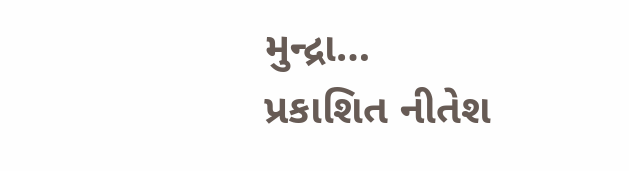મુન્દ્રા…
પ્રકાશિત નીતેશ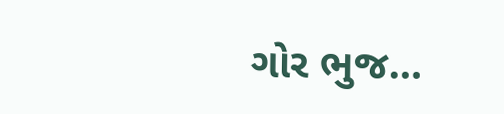ગોર ભુજ…